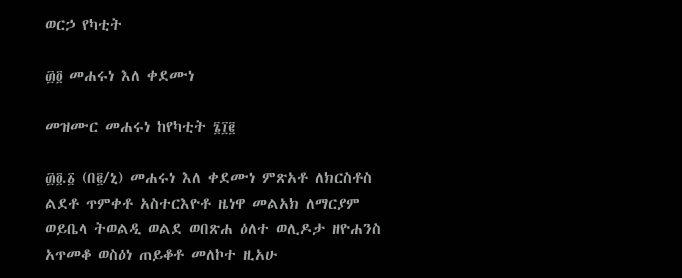ወርኃ የካቲት

፴፬ መሐሩነ እለ ቀደሙነ

መዝሙር መሐሩነ ከየካቲት ፮፲፪

፴፬.፩ (በ፪/ኒ) መሐሩነ እለ ቀደሙነ ምጽአቶ ለክርስቶስ ልደቶ ጥምቀቶ አስተርእዮቶ ዜነዋ መልአክ ለማርያም ወይቤላ ትወልዲ ወልደ ወበጽሐ ዕለተ ወሊዶታ ዘዮሐንስ አጥመቆ ወስዕነ ጠይቆቶ መለኮተ ዚአሁ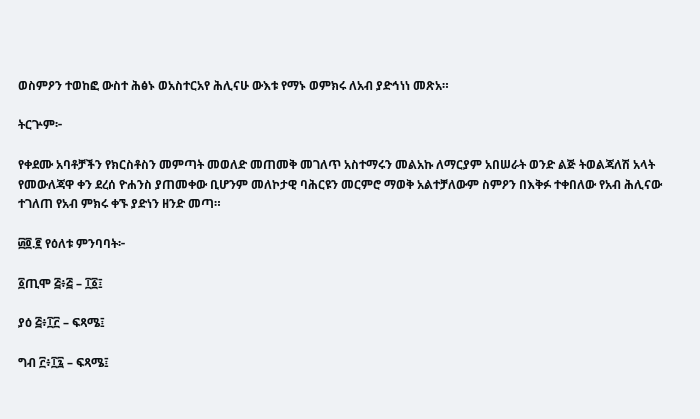ወስምዖን ተወከፎ ውስተ ሕፅኑ ወአስተርአየ ሕሊናሁ ውእቱ የማኑ ወምክሩ ለአብ ያድኅነነ መጽአ።

ትርጕም፦

የቀደሙ አባቶቻችን የክርስቶስን መምጣት መወለድ መጠመቅ መገለጥ አስተማሩን መልአኩ ለማርያም አበሠራት ወንድ ልጅ ትወልጃለሽ አላት የመውለጃዋ ቀን ደረሰ ዮሐንስ ያጠመቀው ቢሆንም መለኮታዊ ባሕርዩን መርምሮ ማወቅ አልተቻለውም ስምዖን በእቅፉ ተቀበለው የአብ ሕሊናው ተገለጠ የአብ ምክሩ ቀኙ ያድነን ዘንድ መጣ።

፴፬.፪ የዕለቱ ምንባባት፦

፩ጢሞ ፭፥፭ – ፲፩፤

ያዕ ፭፥፲፫ – ፍጻሜ፤

ግብ ፫፥፲፯ – ፍጻሜ፤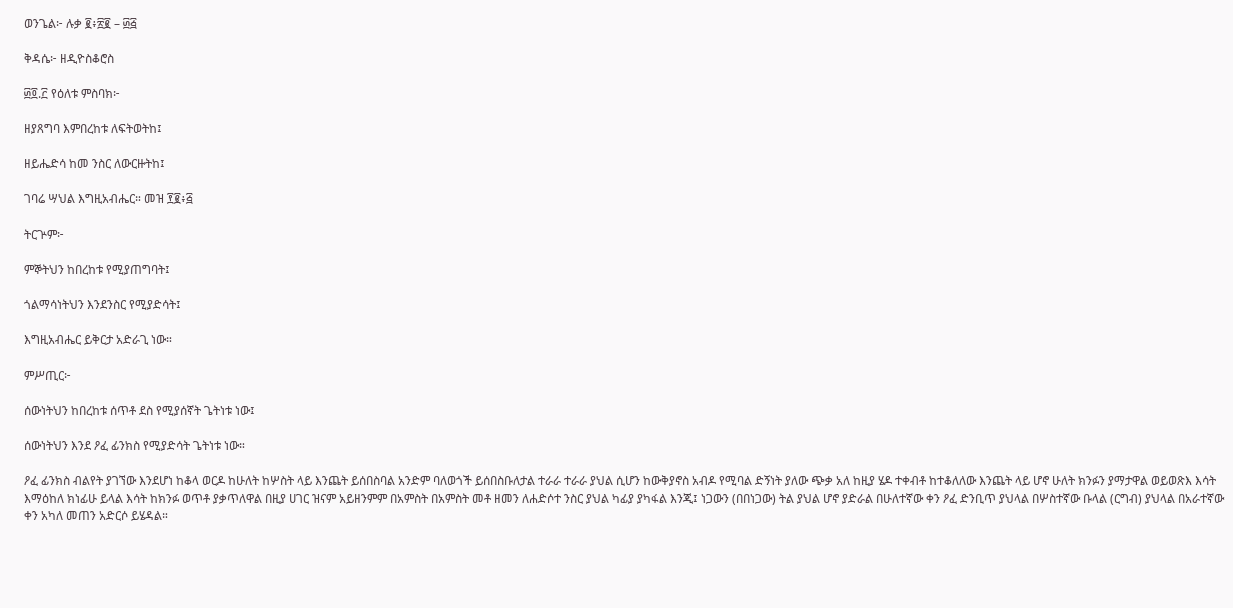ወንጌል፦ ሉቃ ፪፥፳፪ – ፴፭

ቅዳሴ፦ ዘዲዮስቆሮስ

፴፬.፫ የዕለቱ ምስባክ፦

ዘያጸግባ እምበረከቱ ለፍትወትከ፤

ዘይሔድሳ ከመ ንስር ለውርዙትከ፤

ገባሬ ሣህል እግዚአብሔር። መዝ ፻፪፥፭

ትርጕም፦

ምኞትህን ከበረከቱ የሚያጠግባት፤

ጎልማሳነትህን እንደንስር የሚያድሳት፤

እግዚአብሔር ይቅርታ አድራጊ ነው።

ምሥጢር፦

ሰውነትህን ከበረከቱ ሰጥቶ ደስ የሚያሰኛት ጌትነቱ ነው፤

ሰውነትህን እንደ ዖፈ ፊንክስ የሚያድሳት ጌትነቱ ነው።

ዖፈ ፊንክስ ብልየት ያገኘው እንደሆነ ከቆላ ወርዶ ከሁለት ከሦስት ላይ እንጨት ይሰበስባል አንድም ባለወጎች ይሰበስቡለታል ተራራ ተራራ ያህል ሲሆን ከውቅያኖስ አብዶ የሚባል ድኝነት ያለው ጭቃ አለ ከዚያ ሄዶ ተቀብቶ ከተቆለለው እንጨት ላይ ሆኖ ሁለት ክንፉን ያማታዋል ወይወጽእ እሳት እማዕከለ ክነፊሁ ይላል እሳት ከክንፉ ወጥቶ ያቃጥለዋል በዚያ ሀገር ዝናም አይዘንምም በአምስት በአምስት መቶ ዘመን ለሐድሶተ ንስር ያህል ካፊያ ያካፋል እንጂ፤ ነጋውን (በበነጋው) ትል ያህል ሆኖ ያድራል በሁለተኛው ቀን ዖፈ ድንቢጥ ያህላል በሦስተኛው ቡላል (ርግብ) ያህላል በአራተኛው ቀን አካለ መጠን አድርሶ ይሄዳል።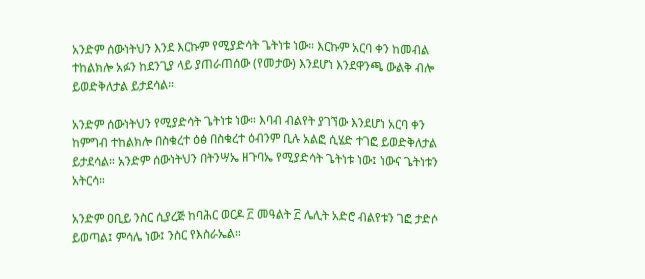አንድም ሰውነትህን እንደ እርኩም የሚያድሳት ጌትነቱ ነው። እርኩም አርባ ቀን ከመብል ተከልክሎ አፉን ከደንጊያ ላይ ያጠራጠሰው (የመታው) እንደሆነ እንደዋንጫ ውልቅ ብሎ ይወድቅለታል ይታደሳል።

አንድም ሰውነትህን የሚያድሳት ጌትነቱ ነው። እባብ ብልየት ያገኘው እንደሆነ አርባ ቀን ከምግብ ተከልክሎ በስቁረተ ዕፅ በስቁረተ ዕብንም ቢሉ አልፎ ሲሄድ ተገፎ ይወድቅለታል ይታደሳል። አንድም ሰውነትህን በትንሣኤ ዘጉባኤ የሚያድሳት ጌትነቱ ነው፤ ነውና ጌትነቱን አትርሳ።

አንድም ዐቢይ ንስር ሲያረጅ ከባሕር ወርዶ ፫ መዓልት ፫ ሌሊት አድሮ ብልየቱን ገፎ ታድሶ ይወጣል፤ ምሳሌ ነው፤ ንስር የእስራኤል።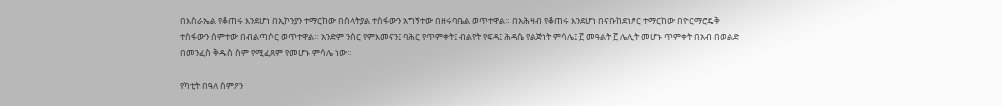በእስራኤል የቆጠሩ እንደሆነ በኢኮንያን ተማርከው በሰላትያል ተስፋውን አግኝተው በዘሩባቤል ወጥተዋል። በአሕዛብ የቆጠሩ እንደሆነ በናቡከደነፆር ተማርከው በዮርማሮዴቅ ተስፋውን ሰምተው በብልጣሶር ወጥተዋል። አንድም ንስር የምእመናን፤ ባሕር የጥምቀት፤ ብልየት የፍዳ፤ ሕዳሴ የልጅነት ምሳሌ፤ ፫ መዓልት ፫ ሌሊት መሆኑ ጥምቀት በአብ በወልድ በመንፈስ ቅዱስ ስም የሚፈጸም የመሆኑ ምሳሌ ነው።

የካቲት በዓለ ስምዖን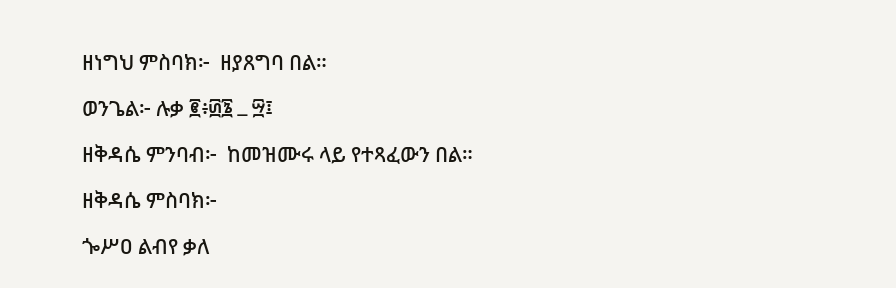ዘነግህ ምስባክ፦  ዘያጸግባ በል።

ወንጌል፦ ሉቃ ፪፥፴፮ ߺ ፵፤

ዘቅዳሴ ምንባብ፦  ከመዝሙሩ ላይ የተጻፈውን በል።

ዘቅዳሴ ምስባክ፦

ጐሥዐ ልብየ ቃለ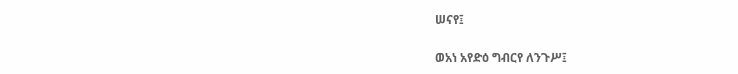ሠናየ፤

ወአነ አየድዕ ግብርየ ለንጉሥ፤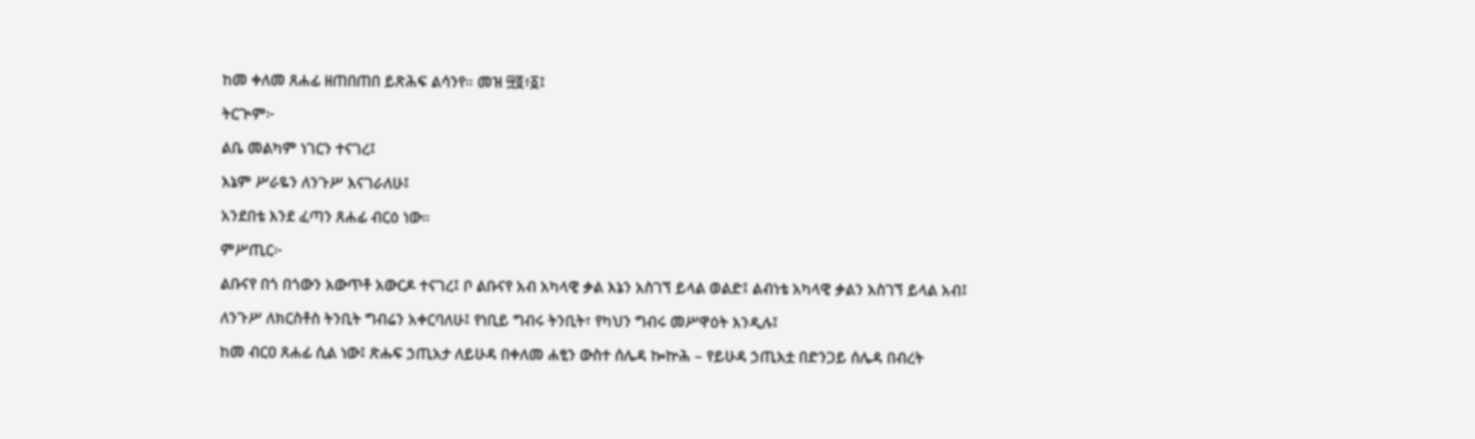ከመ ቀለመ ጸሐፊ ዘጠበጠበ ይጽሕፍ ልሳንየ። መዝ ፵፬፥፩፤

ትርጒም፦

ልቤ መልካም ነገርን ተናገረ፤

እኔም ሥራዬን ለንጉሥ እናገራለሁ፤

አንደበቴ እንደ ፈጣን ጸሐፊ ብርዕ ነው።

ምሥጢር፦

ልቡናየ በጎ በጎውን አውጥቶ አውርዶ ተናገረ፤ ቦ ልቡናየ አብ አካላዊ ቃል እኔን አስገኘ ይላል ወልድ፤ ልብነቴ አካላዊ ቃልን አስገኘ ይላል አብ፤

ለንጉሥ ለክርስቶስ ትንቢት ግብሬን አቀርባለሁ፤ የነቢይ ግብሩ ትንቢት፣ የካህን ግብሩ መሥዋዕት እንዲሉ፤

ከመ ብርዐ ጸሐፊ ሲል ነው፤ ጽሑፍ ኃጢአታ ለይሁዳ በቀለመ ሐፂን ውስተ ሰሌዳ ኰኵሕ – የይሁዳ ኃጢአቷ በድንጋይ ሰሌዳ በብረት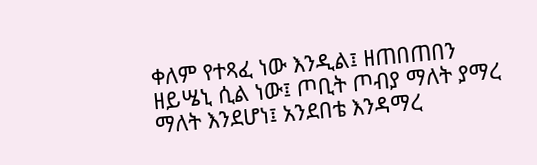ቀለም የተጻፈ ነው እንዲል፤ ዘጠበጠበን ዘይሤኒ ሲል ነው፤ ጦቢት ጦብያ ማለት ያማረ ማለት እንደሆነ፤ አንደበቴ እንዳማረ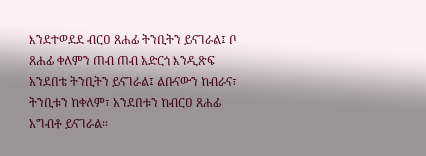እንደተወደደ ብርዐ ጸሐፊ ትንቢትን ይናገራል፤ ቦ ጸሐፊ ቀለምን ጠብ ጠብ አድርጎ እንዲጽፍ አንደበቴ ትንቢትን ይናገራል፤ ልቡናውን ከብራና፣ ትንቢቱን ከቀለም፣ አንደበቱን ከብርዐ ጸሐፊ አግብቶ ይናገራል።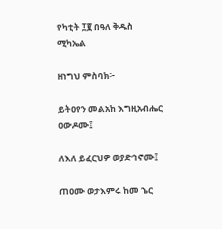የካቲት ፲፪ በዓለ ቅዱስ ሚካኤል

ዘነግህ ምስባክ፦

ይትዐየን መልአከ እግዚአብሔር ዐውዶሙ፤

ለእለ ይፈርህዎ ወያድኅኖሙ፤

ጠዐሙ ወታእምሩ ከመ ኄር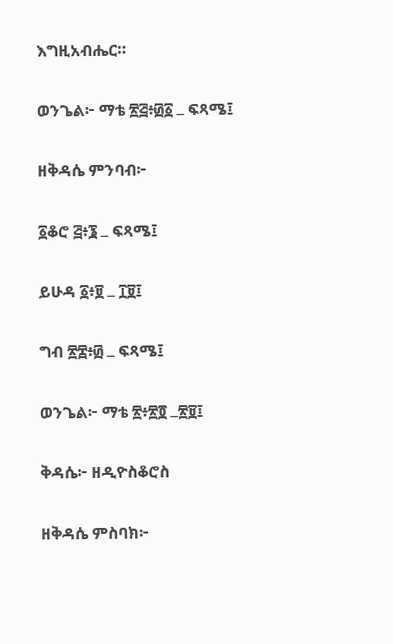እግዚአብሔር።

ወንጌል፦ ማቴ ፳፭፥፴፩ ߺ ፍጻሜ፤

ዘቅዳሴ ምንባብ፦

፩ቆሮ ፭፥፮ ߺ ፍጻሜ፤

ይሁዳ ፩፥፱ ߺ ፲፱፤

ግብ ፳፰፥፴ ߺ ፍጻሜ፤

ወንጌል፦ ማቴ ፳፥፳፬ ߺ፳፱፤

ቅዳሴ፦ ዘዲዮስቆሮስ

ዘቅዳሴ ምስባክ፦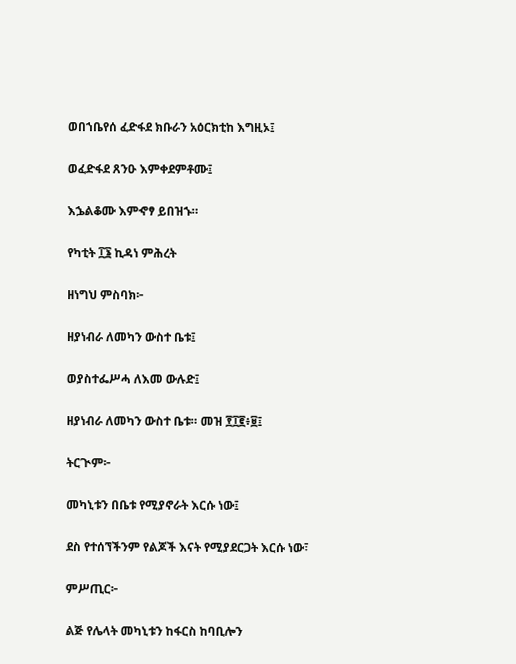ወበኀቤየሰ ፈድፋደ ክቡራን አዕርክቲከ እግዚኦ፤

ወፈድፋደ ጸንዑ እምቀደምቶሙ፤

እኌልቆሙ እምኆፃ ይበዝኁ።

የካቲት ፲፮ ኪዳነ ምሕረት

ዘነግህ ምስባክ፦

ዘያነብራ ለመካን ውስተ ቤቱ፤

ወያስተፌሥሓ ለእመ ውሉድ፤

ዘያነብራ ለመካን ውስተ ቤቱ። መዝ ፻፲፪፥፱፤

ትርጒም፦

መካኒቱን በቤቱ የሚያኖራት እርሱ ነው፤

ደስ የተሰኘችንም የልጆች እናት የሚያደርጋት እርሱ ነው፣

ምሥጢር፦

ልጅ የሌላት መካኒቱን ከፋርስ ከባቢሎን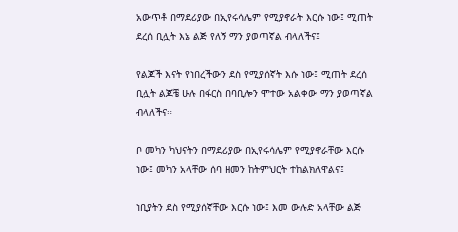አውጥቶ በማደሪያው በኢየሩሳሌም የሚያኖራት እርሱ ነው፤ ሚጠት ደረሰ ቢሏት እኔ ልጅ የለኝ ማን ያወጣኛል ብላለችና፤

የልጆች እናት የነበረችውን ደስ የሚያሰኛት እሱ ነው፤ ሚጠት ደረሰ ቢሏት ልጆቼ ሁሉ በፋርስ በባቢሎን ሞተው አልቀው ማን ያወጣኛል ብላለችና።

ቦ መካን ካህናትን በማደሪያው በኢየሩሳሌም የሚያኖራቸው እርሱ ነው፤ መካን አላቸው ሰባ ዘመን ከትምህርት ተከልክለዋልና፤

ነቢያትን ደስ የሚያሰኛቸው እርሱ ነው፤ እመ ውሉድ አላቸው ልጅ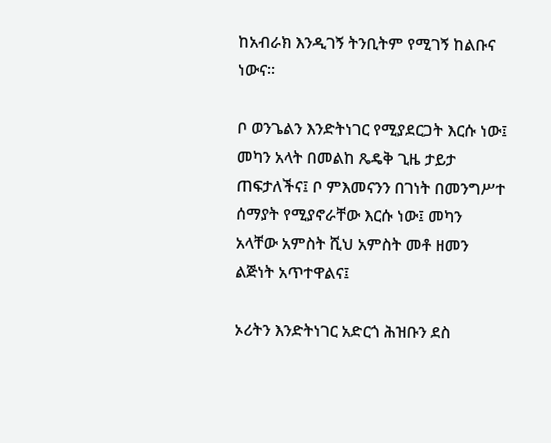ከአብራክ እንዲገኝ ትንቢትም የሚገኝ ከልቡና ነውና።

ቦ ወንጌልን እንድትነገር የሚያደርጋት እርሱ ነው፤ መካን አላት በመልከ ጼዴቅ ጊዜ ታይታ ጠፍታለችና፤ ቦ ምእመናንን በገነት በመንግሥተ ሰማያት የሚያኖራቸው እርሱ ነው፤ መካን አላቸው አምስት ሺህ አምስት መቶ ዘመን ልጅነት አጥተዋልና፤

ኦሪትን እንድትነገር አድርጎ ሕዝቡን ደስ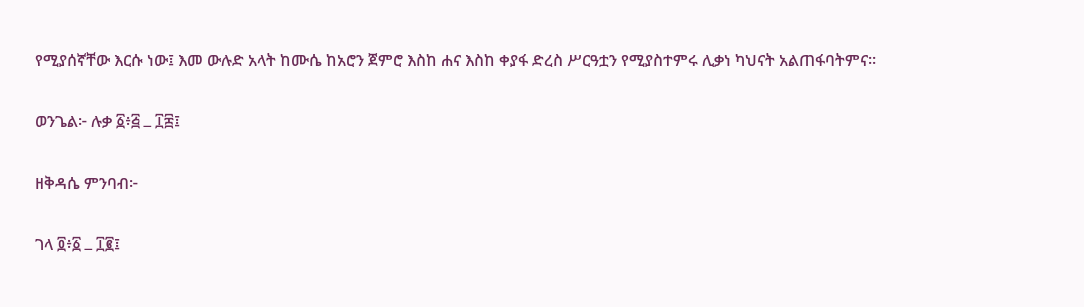የሚያሰኛቸው እርሱ ነው፤ እመ ውሉድ አላት ከሙሴ ከአሮን ጀምሮ እስከ ሐና እስከ ቀያፋ ድረስ ሥርዓቷን የሚያስተምሩ ሊቃነ ካህናት አልጠፋባትምና።

ወንጌል፦ ሉቃ ፩፥፭ ߺ ፲፰፤

ዘቅዳሴ ምንባብ፦

ገላ ፬፥፩ ߺ ፲፪፤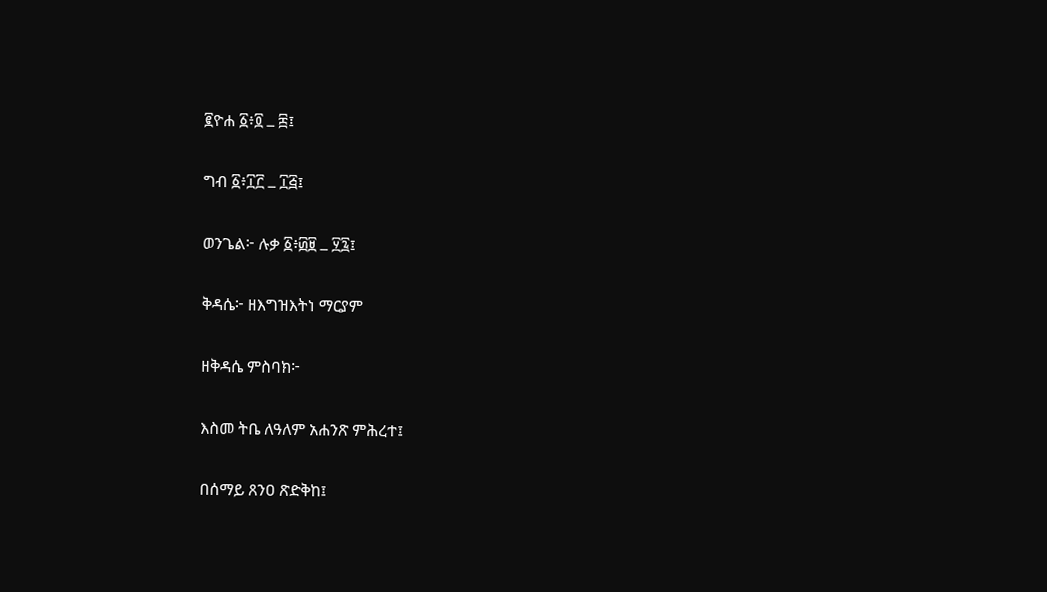፪ዮሐ ፩፥፬ ߺ ፰፤

ግብ ፩፥፲፫ ߺ ፲፭፤

ወንጌል፦ ሉቃ ፩፥፴፱ ߺ ፶፯፤

ቅዳሴ፦ ዘእግዝእትነ ማርያም

ዘቅዳሴ ምስባክ፦

እስመ ትቤ ለዓለም አሐንጽ ምሕረተ፤

በሰማይ ጸንዐ ጽድቅከ፤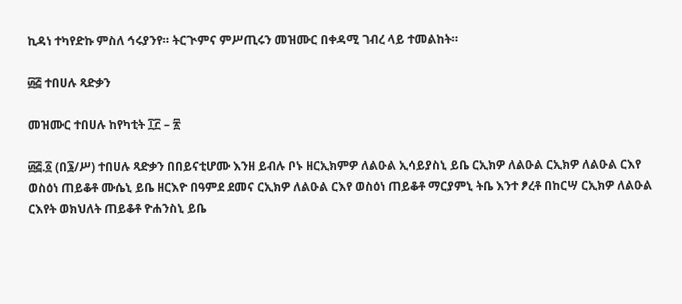ኪዳነ ተካየድኩ ምስለ ኅሩያንየ። ትርጒምና ምሥጢሩን መዝሙር በቀዳሚ ገብረ ላይ ተመልከት።

፴፭ ተበሀሉ ጻድቃን

መዝሙር ተበሀሉ ከየካቲት ፲፫ – ፳

፴፭.፩ (በ፮/ሥ) ተበሀሉ ጻድቃን በበይናቲሆሙ እንዘ ይብሉ ቦኑ ዘርኢክምዎ ለልዑል ኢሳይያስኒ ይቤ ርኢክዎ ለልዑል ርኢክዎ ለልዑል ርእየ ወስዕነ ጠይቆቶ ሙሴኒ ይቤ ዘርእዮ በዓምደ ደመና ርኢክዎ ለልዑል ርእየ ወስዕነ ጠይቆቶ ማርያምኒ ትቤ እንተ ፆረቶ በከርሣ ርኢክዎ ለልዑል ርእየት ወክህለት ጠይቆቶ ዮሐንስኒ ይቤ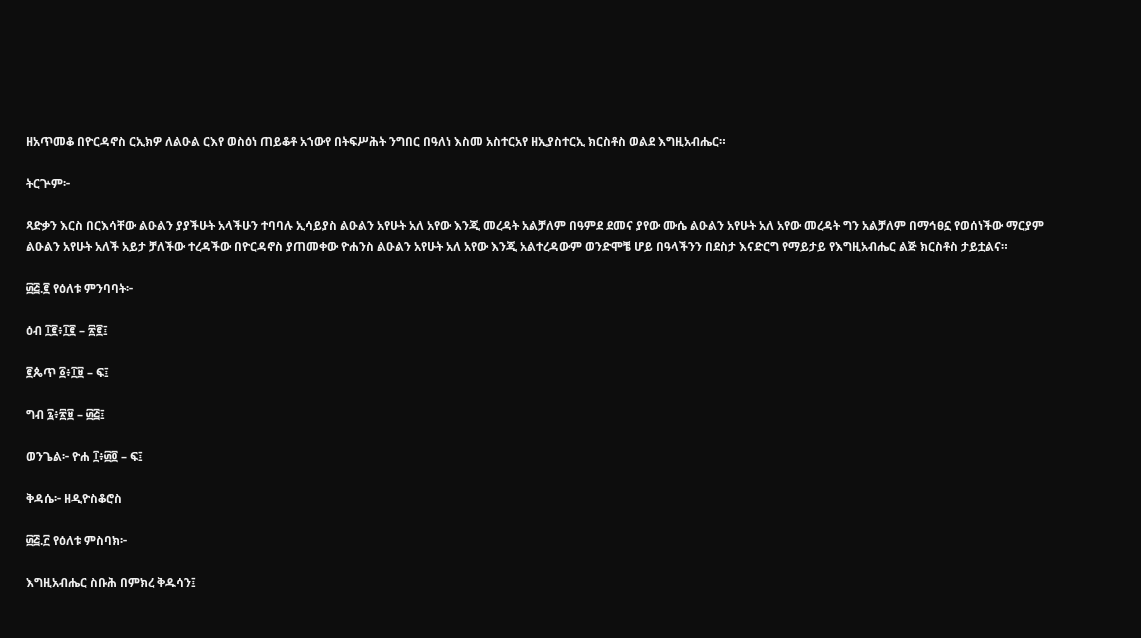ዘአጥመቆ በዮርዳኖስ ርኢክዎ ለልዑል ርእየ ወስዕነ ጠይቆቶ አኀውየ በትፍሥሕት ንግበር በዓለነ እስመ አስተርአየ ዘኢያስተርኢ ክርስቶስ ወልደ እግዚአብሔር።

ትርጕም፦

ጻድቃን እርስ በርእሳቸው ልዑልን ያያችሁት አላችሁን ተባባሉ ኢሳይያስ ልዑልን አየሁት አለ አየው እንጂ መረዳት አልቻለም በዓምደ ደመና ያየው ሙሴ ልዑልን አየሁት አለ አየው መረዳት ግን አልቻለም በማኅፀኗ የወሰነችው ማርያም ልዑልን አየሁት አለች አይታ ቻለችው ተረዳችው በዮርዳኖስ ያጠመቀው ዮሐንስ ልዑልን አየሁት አለ አየው እንጂ አልተረዳውም ወንድሞቼ ሆይ በዓላችንን በደስታ እናድርግ የማይታይ የእግዚአብሔር ልጅ ክርስቶስ ታይቷልና።

፴፭.፪ የዕለቱ ምንባባት፦

ዕብ ፲፪፥፲፪ – ፳፪፤

፪ጴጥ ፩፥፲፱ – ፍ፤

ግብ ፯፥፳፱ – ፴፭፤

ወንጌል፦ ዮሐ ፲፥፴፬ – ፍ፤

ቅዳሴ፦ ዘዲዮስቆሮስ

፴፭.፫ የዕለቱ ምስባክ፦

እግዚአብሔር ስቡሕ በምክረ ቅዱሳን፤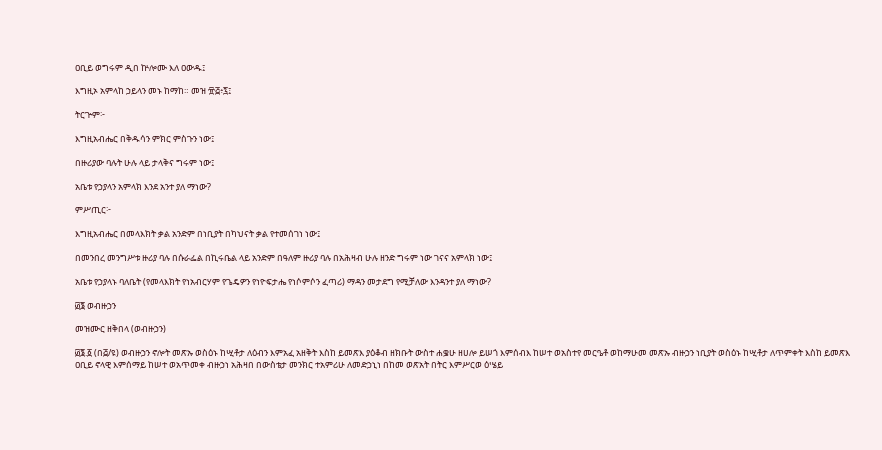ዐቢይ ወግሩም ዲበ ኵሎሙ እለ ዐውዱ፤

እግዚኦ አምላከ ኃይላን መኑ ከማከ። መዝ ፹፭፥፯፤

ትርጕም፦

እግዚአብሔር በቅዱሳን ምክር ምስጉን ነው፤

በዙሪያው ባሉት ሁሉ ላይ ታላቅና ግሩም ነው፤

አቤቱ የኃያላን አምላክ እንደ አንተ ያለ ማነው?

ምሥጢር፦

እግዚአብሔር በመላእክት ቃል አንድም በነቢያት በካህናት ቃል የተመሰገነ ነው፤

በመንበረ መንግሥቱ ዙሪያ ባሉ በሱራፌል በኪሩቤል ላይ አንድም በዓለም ዙሪያ ባሉ በአሕዛብ ሁሉ ዘንድ ግሩም ነው ገናና አምላክ ነው፤

አቤቱ የኃያላኑ ባለቤት (የመላእክት የነአብርሃም የጌዴዎን የነዮፍታሔ የነሶምሶን ፈጣሪ) ማዳን መታደግ የሚቻለው እንዳንተ ያለ ማነው?

፴፮ ወብዙኃን

መዝሙር ዘቅበላ (ወብዙኃን)

፴፮.፩ (በ፭/ዩ) ወብዙኃን ኖሎት መጽኡ ወስዕኑ ከሢቶታ ለዕብን እምአፈ አዘቅት እስከ ይመጽእ ያዕቆብ ዘክቡት ውስተ ሐቌሁ ዘሀሎ ይሠጎ እምሰብእ ከሠተ ወአስተየ መርዔቶ ወከማሁመ መጽኡ ብዙኃን ነቢያት ወስዕኑ ከሢቶታ ለጥምቀት እስከ ይመጽእ ዐቢይ ኖላዊ እምሰማይ ከሠተ ወአጥመቀ ብዙኃነ አሕዛበ በውስቴታ መንክር ተአምሪሁ ለመድኃኒነ በከመ ወጽአት በትር እምሥርወ ዕሤይ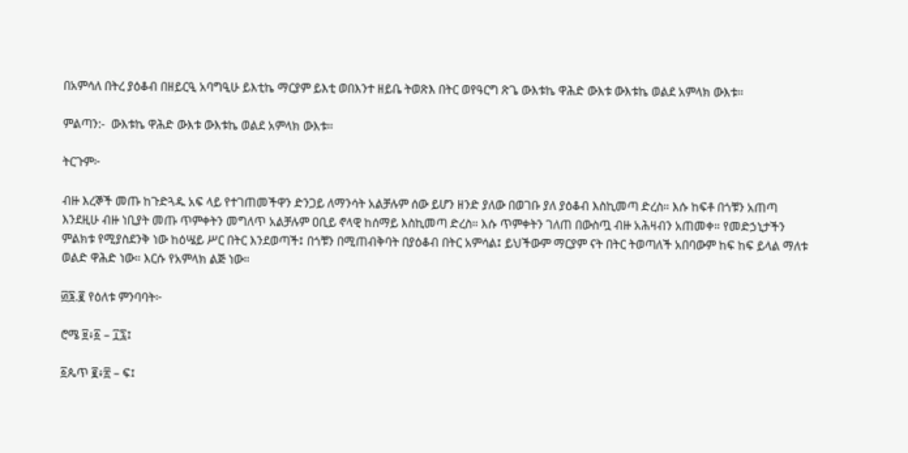በአምሳለ በትረ ያዕቆብ በዘይርዒ አባግዒሁ ይእቲኬ ማርያም ይእቲ ወበእንተ ዘይቤ ትወጽእ በትር ወየዓርግ ጽጌ ውእቱኬ ዋሕድ ውእቱ ውእቱኬ ወልደ አምላክ ውእቱ።

ምልጣን:-  ውእቱኬ ዋሕድ ውእቱ ውእቱኬ ወልደ አምላክ ውእቱ።

ትርጉም፦

ብዙ እረኞች መጡ ከጉድጓዱ አፍ ላይ የተገጠመችዋን ድንጋይ ለማንሳት አልቻሉም ሰው ይሆን ዘንድ ያለው በወገቡ ያለ ያዕቆብ እስኪመጣ ድረስ። እሱ ከፍቶ በጎቹን አጠጣ እንደዚሁ ብዙ ነቢያት መጡ ጥምቀትን መግለጥ አልቻሉም ዐቢይ ኖላዊ ከሰማይ እስኪመጣ ድረስ። እሱ ጥምቀትን ገለጠ በውስጧ ብዙ አሕዛብን አጠመቀ። የመድኃኒታችን ምልክቱ የሚያስደንቅ ነው ከዕሤይ ሥር በትር እንደወጣች፤ በጎቹን በሚጠብቅባት በያዕቆብ በትር አምሳል፤ ይህችውም ማርያም ናት በትር ትወጣለች አበባውም ከፍ ከፍ ይላል ማለቱ ወልድ ዋሕድ ነው። እርሱ የአምላክ ልጅ ነው።

፴፮.፪ የዕለቱ ምንባባት፦

ሮሜ ፱፥፩ – ፲፯፤

፩ጴጥ ፪፥፳ – ፍ፤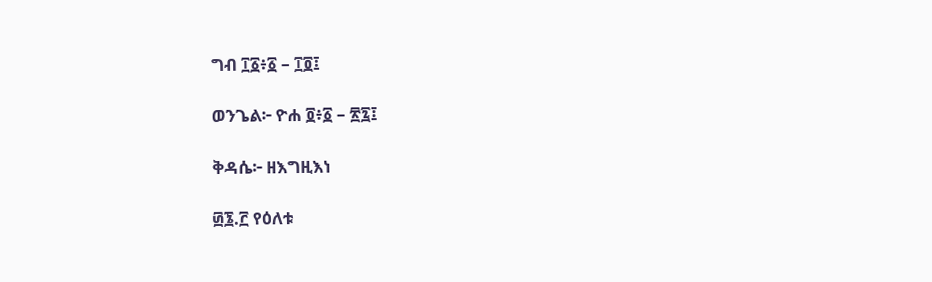ግብ ፲፩፥፩ – ፲፬፤

ወንጌል፦ ዮሐ ፬፥፩ – ፳፯፤

ቅዳሴ፦ ዘእግዚእነ

፴፮.፫ የዕለቱ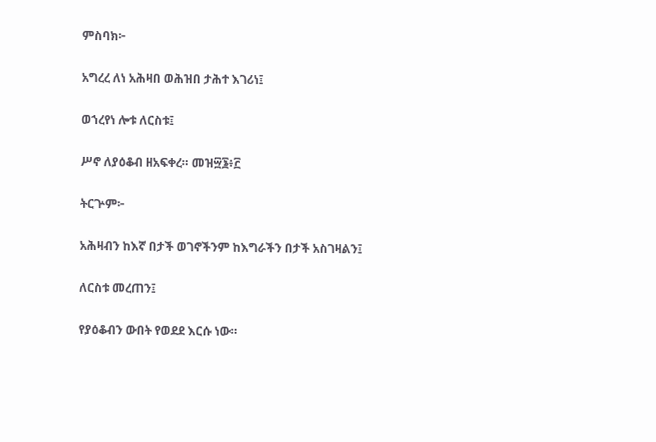ምስባክ፦

አግረረ ለነ አሕዛበ ወሕዝበ ታሕተ እገሪነ፤

ወኀረየነ ሎቱ ለርስቱ፤

ሥኖ ለያዕቆብ ዘአፍቀረ። መዝ፵፮፥፫

ትርጕም፦

አሕዛብን ከእኛ በታች ወገኖችንም ከእግራችን በታች አስገዛልን፤

ለርስቱ መረጠን፤

የያዕቆብን ውበት የወደደ እርሱ ነው።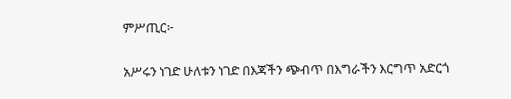ምሥጢር፦

አሥሩን ነገድ ሁለቱን ነገድ በእጃችን ጭብጥ በእግራችን እርግጥ አድርጎ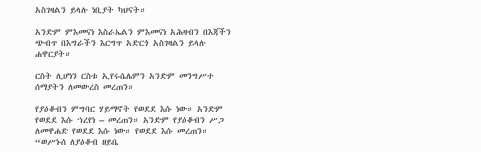አስገዛልን ይላሉ ነቢያት ካህናት።

አንድም ምእመናነ እስራኤልን ምእመናነ አሕዛብን በእጃችን ጭብጥ በእግራችን እርግጥ አድርጎ አስገዛልን ይላሉ ሐዋርያት።

ርስት ሊሆነን ርስቱ ኢየሩሴሌምን አንድም መንግሥተ ሰማያትን ለመውረስ መረጠን።

የያዕቆብን ምግባር ሃይማኖት የወደደ እሱ ነው። አንድም የወደደ እሱ ኀረየነ – መረጠን። አንድም የያዕቆብን ሥጋ ለመዋሐድ የወደደ እሱ ነው። የወደደ እሱ መረጠን። “ወሥኑሰ ለያዕቆብ ዘይቤ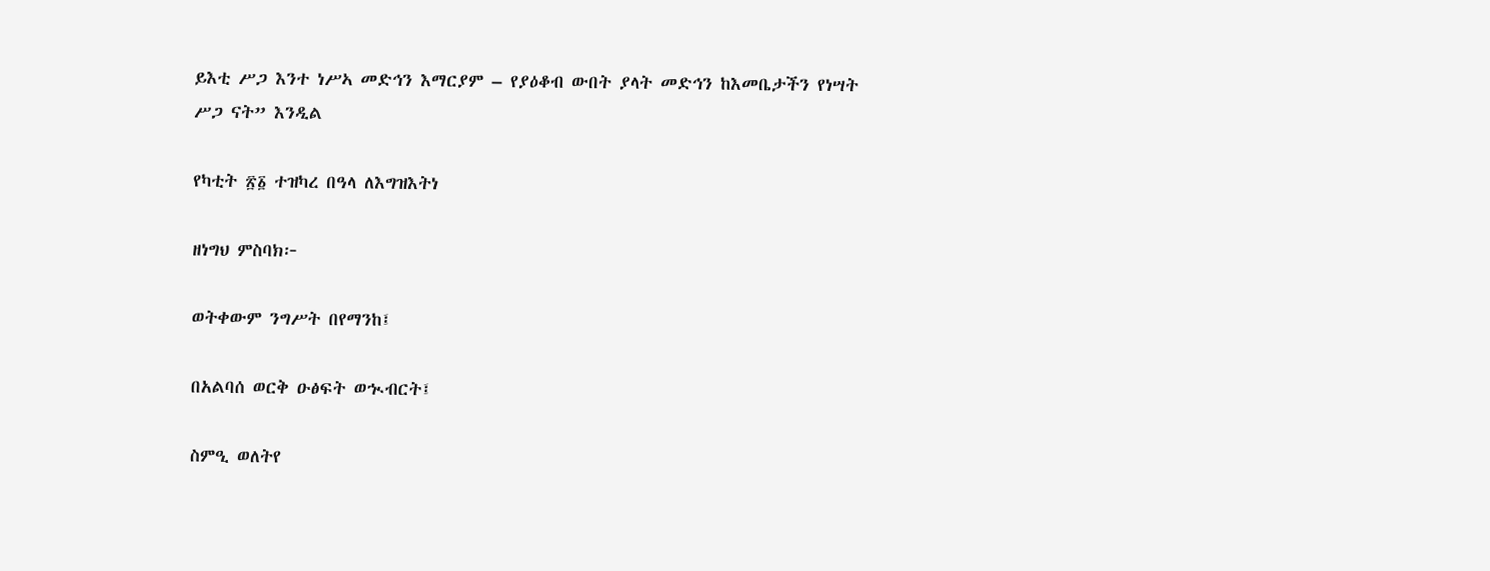ይእቲ ሥጋ እንተ ነሥኣ መድኅን እማርያም – የያዕቆብ ውበት ያላት መድኅን ከእመቤታችን የነሣት ሥጋ ናት” እንዲል

የካቲት ፳፩ ተዝካረ በዓላ ለእግዝእትነ

ዘነግህ ምስባክ፦

ወትቀውም ንግሥት በየማንከ፤

በአልባሰ ወርቅ ዑፅፍት ወኊብርት፤

ስምዒ ወለትየ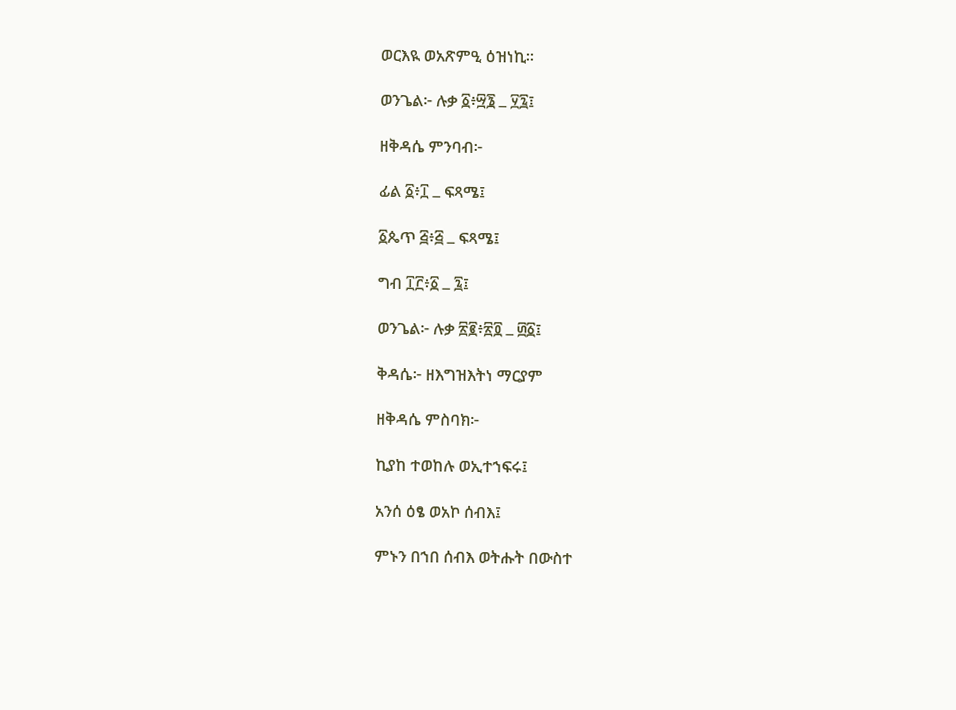ወርእዪ ወአጽምዒ ዕዝነኪ።

ወንጌል፦ ሉቃ ፩፥፵፮ ߺ ፶፯፤

ዘቅዳሴ ምንባብ፦

ፊል ፩፥፲ ߺ ፍጻሜ፤

፩ጴጥ ፭፥፭ ߺ ፍጻሜ፤

ግብ ፲፫፥፩ ߺ ፯፤

ወንጌል፦ ሉቃ ፳፪፥፳፬ ߺ ፴፩፤

ቅዳሴ፦ ዘእግዝእትነ ማርያም

ዘቅዳሴ ምስባክ፦

ኪያከ ተወከሉ ወኢተኀፍሩ፤

አንሰ ዕፄ ወአኮ ሰብእ፤

ምኑን በኀበ ሰብእ ወትሑት በውስተ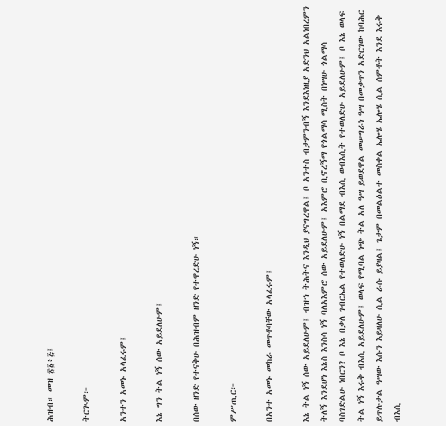ሕዝብ። መዝ ፳፩፥፭፤

ትርጒም፦

አንተን አመኑ አላፈሩም፤

እኔ ግን ትል ነኝ ሰው አይደለሁም፤

በሰው ዘንድ የተናቅሁ በሕዝብም ዘንድ የተዋረድሁ ነኝ።

ምሥጢር፦

በአንተ አመኑ መከራ መጥቶባቸው አላፈሩም፤

እኔ ትል ነኝ ሰው አይደለሁም፤ ብዝኀ ትሕትና እንዲህ ያናግረዋል፤ ቦ አንተስ ብታምንብኝ እንደእነዚያ አድንህ አልነበረምን ትለኝ እንደሆነ እኔስ እንስሳ ነኝ ባለአእምሮ ሰው አይደለሁም፤ አእምሮ ቢኖረኝማ የጎልማሳ ሚስት በነሣሁ ጎልማሳ ባስገድልሁ ነበርን? ቦ እኔ በቃለ ገብርኤል የተወለድሁ ነኝ በልማደ ብእሲ ወብእሲት የተወለድሁ አይደለሁም፤ ቦ እኔ ወላፍ ትል ነኝ እሩቅ ብእሲ አይደለሁም፤ ወላፍ የሚባል ነጭ ትል አለ ዓሣ ይወደዋል መሠግራነ ዓሣ በመቃጥን አድርገው ከባሕር ይጥሉታል ዓሣው እሱን እይዛለሁ ሲል ራሱ ይያዛል፤ ጌታም በመልዕልተ መስቀል ኤሎሄ ኤሎሄ ሲል ሰምቶት እንደ እሩቅ ብእሲ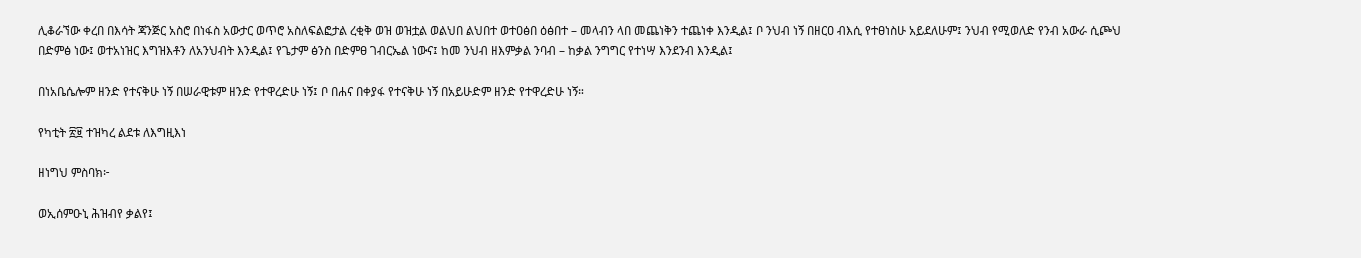ሊቆራኘው ቀረበ በእሳት ጃንጅር አስሮ በነፋስ አውታር ወጥሮ አስለፍልፎታል ረቂቅ ወዝ ወዝቷል ወልህበ ልህበተ ወተዐፅበ ዕፅበተ – መላብን ላበ መጨነቅን ተጨነቀ እንዲል፤ ቦ ንህብ ነኝ በዘርዐ ብእሲ የተፀነስሁ አይደለሁም፤ ንህብ የሚወለድ የንብ አውራ ሲጮህ በድምፅ ነው፤ ወተአነዝር እግዝእቶን ለአንህብት እንዲል፤ የጌታም ፅንስ በድምፀ ገብርኤል ነውና፤ ከመ ንህብ ዘእምቃል ንባብ – ከቃል ንግግር የተነሣ እንደንብ እንዲል፤

በነአቤሴሎም ዘንድ የተናቅሁ ነኝ በሠራዊቱም ዘንድ የተዋረድሁ ነኝ፤ ቦ በሐና በቀያፋ የተናቅሁ ነኝ በአይሁድም ዘንድ የተዋረድሁ ነኝ።

የካቲት ፳፱ ተዝካረ ልደቱ ለእግዚእነ

ዘነግህ ምስባክ፦

ወኢሰምዑኒ ሕዝብየ ቃልየ፤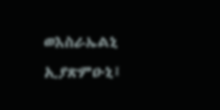ወእስራኤልኒ ኢያጽምዑኒ፤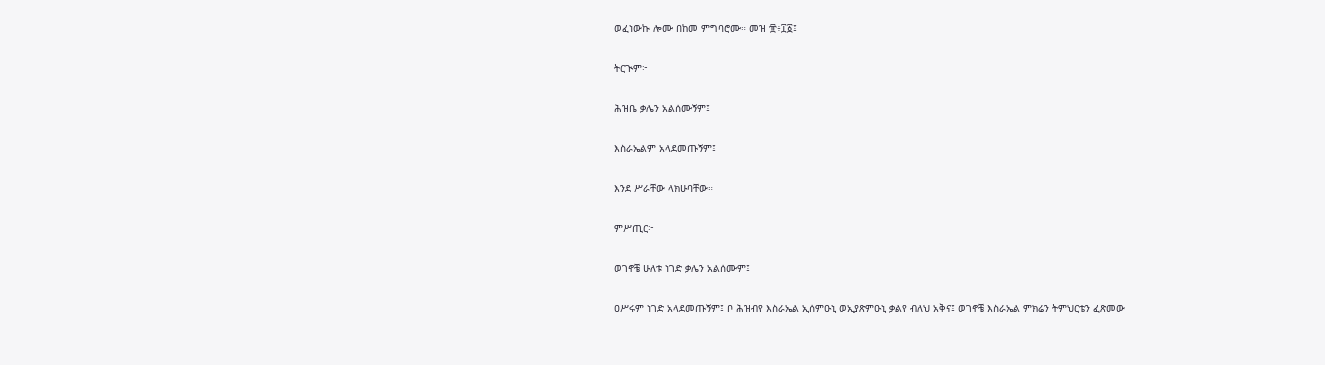ወፈነውኩ ሎሙ በከመ ምግባሮሙ። መዝ ፹፥፲፩፤

ትርጒም፦

ሕዝቤ ቃሌን አልሰሙኝም፤

እስራኤልም አላደመጡኝም፤

እንደ ሥራቸው ላክሁባቸው።

ምሥጢር፦

ወገኖቼ ሁለቱ ነገድ ቃሌን አልሰሙም፤

ዐሥሩም ነገድ አላደመጡኝም፤ ቦ ሕዝብየ እስራኤል ኢሰምዑኒ ወኢያጽምዑኒ ቃልየ ብለህ አቅና፤ ወገኖቼ እስራኤል ምክሬን ትምህርቴን ፈጽመው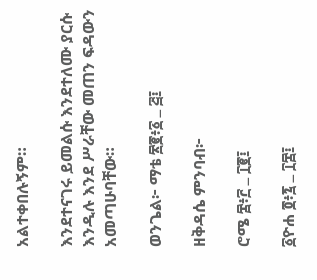አልተቀበሉኝም።

እንደተናገሩ ይመልሱ እንደተለሙ ያርሱ እንዲሉ እንደ ሥራቸው መጠን ፍዳውን አመጣሁባቸው።

ወንጌል፦ ማቴ ፳፪፥፩ ߺ ፭፤

ዘቅዳሴ ምንባብ፦

ሮሜ ፰፥፫ ߺ ፲፪፤

፩ዮሐ ፬፥፯ ߺ ፲፰፤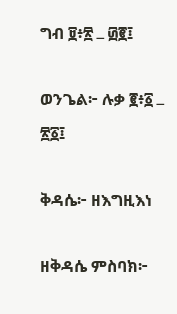ግብ ፱፥፳ ߺ ፴፪፤

ወንጌል፦ ሉቃ ፪፥፩ ߺ ፳፩፤

ቅዳሴ፦ ዘእግዚእነ

ዘቅዳሴ ምስባክ፦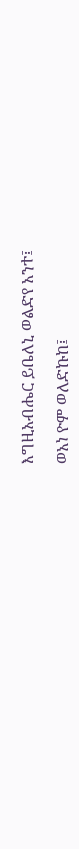እግዚአብሔር ይቤለኒ ወልድየ አንተ፤

ወአነ ዮም ወለድኩከ፤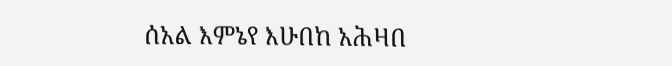ሰአል እምኔየ እሁበከ አሕዛበ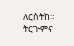ለርስትከ። ትርጒምና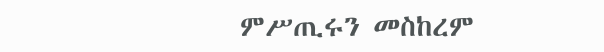ምሥጢሩን መስከረም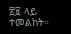፳፱ ላይ ተመልከት።